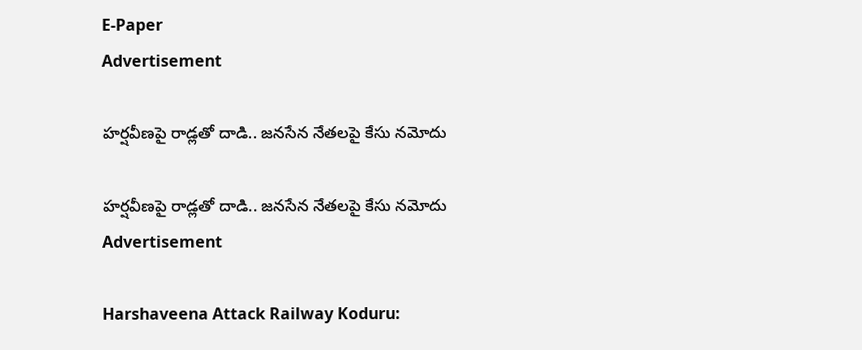E-Paper
Advertisement

హర్షవీణపై రాడ్లతో దాడి.. జ‌న‌సేన నేత‌ల‌పై కేసు న‌మోదు

హర్షవీణపై రాడ్లతో దాడి.. జ‌న‌సేన నేత‌ల‌పై కేసు న‌మోదు
Advertisement

Harshaveena Attack Railway Koduru: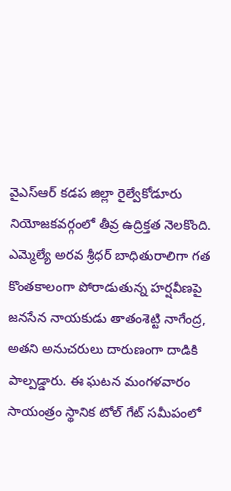వైఎస్ఆర్ కడప జిల్లా రైల్వేకోడూరు నియోజకవర్గంలో తీవ్ర ఉద్రిక్తత నెలకొంది. ఎమ్మెల్యే అరవ శ్రీధర్ బాధితురాలిగా గత కొంతకాలంగా పోరాడుతున్న హర్షవీణపై జనసేన నాయకుడు తాతంశెట్టి నాగేంద్ర, అతని అనుచరులు దారుణంగా దాడికి పాల్పడ్డారు. ఈ ఘటన మంగళవారం సాయంత్రం స్థానిక టోల్ గేట్ సమీపంలో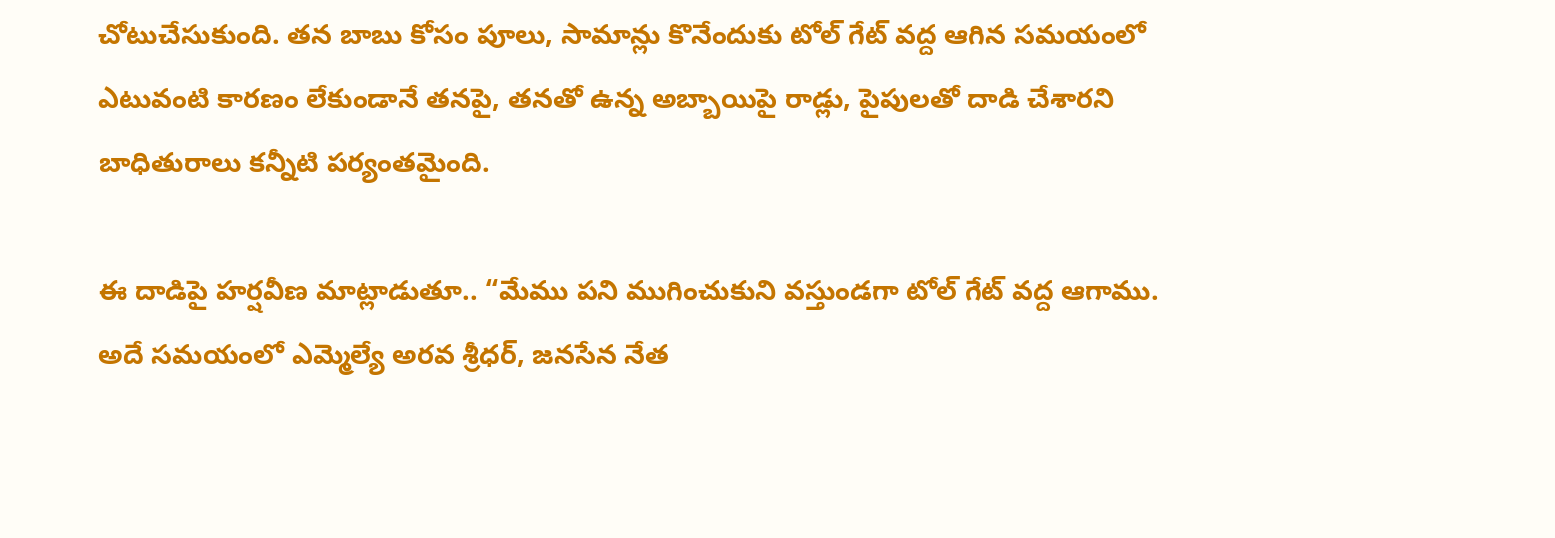చోటుచేసుకుంది. తన బాబు కోసం పూలు, సామాన్లు కొనేందుకు టోల్ గేట్ వద్ద ఆగిన సమయంలో ఎటువంటి కారణం లేకుండానే తనపై, తనతో ఉన్న అబ్బాయిపై రాడ్లు, పైపులతో దాడి చేశారని బాధితురాలు కన్నీటి పర్యంతమైంది.

ఈ దాడిపై హర్షవీణ మాట్లాడుతూ.. “మేము పని ముగించుకుని వస్తుండగా టోల్ గేట్ వద్ద ఆగాము. అదే సమయంలో ఎమ్మెల్యే అరవ శ్రీధర్, జనసేన నేత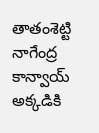తాతంశెట్టి నాగేంద్ర కాన్వాయ్ అక్కడికి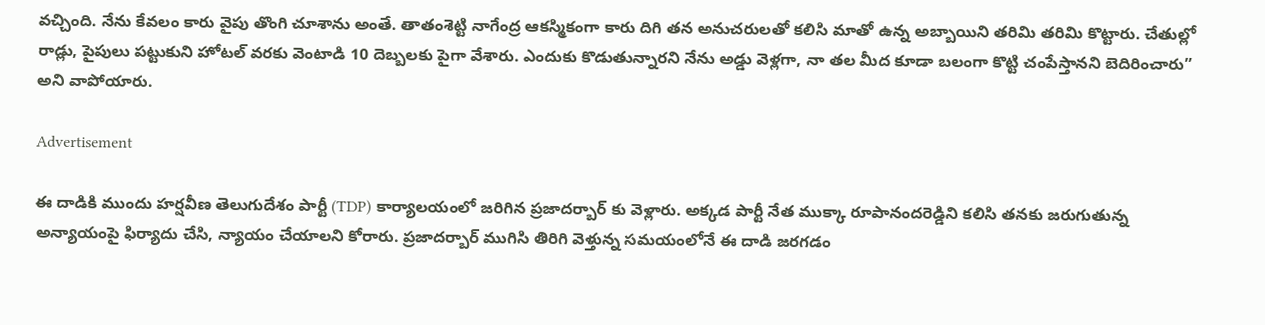వచ్చింది. నేను కేవలం కారు వైపు తొంగి చూశాను అంతే. తాతంశెట్టి నాగేంద్ర ఆకస్మికంగా కారు దిగి తన అనుచరులతో కలిసి మాతో ఉన్న అబ్బాయిని తరిమి తరిమి కొట్టారు. చేతుల్లో రాడ్లు, పైపులు పట్టుకుని హోటల్ వరకు వెంటాడి 10 దెబ్బలకు పైగా వేశారు. ఎందుకు కొడుతున్నారని నేను అడ్డు వెళ్లగా, నా తల మీద కూడా బలంగా కొట్టి చంపేస్తానని బెదిరించారు” అని వాపోయారు.

Advertisement

ఈ దాడికి ముందు హర్షవీణ తెలుగుదేశం పార్టీ (TDP) కార్యాలయంలో జరిగిన ప్రజాదర్బార్ కు వెళ్లారు. అక్కడ పార్టీ నేత ముక్కా రూపానందరెడ్డిని కలిసి తనకు జరుగుతున్న అన్యాయంపై ఫిర్యాదు చేసి, న్యాయం చేయాలని కోరారు. ప్రజాదర్బార్ ముగిసి తిరిగి వెళ్తున్న సమయంలోనే ఈ దాడి జరగడం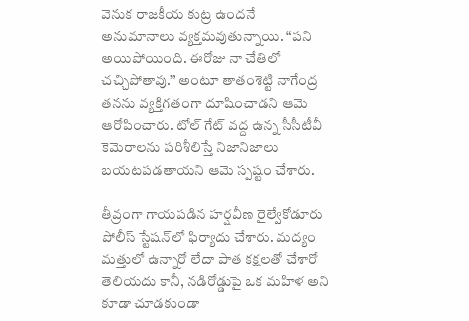వెనుక రాజకీయ కుట్ర ఉందనే అనుమానాలు వ్యక్తమవుతున్నాయి. “పని అయిపోయింది. ఈరోజు నా చేతిలో చచ్చిపోతావు.” అంటూ తాతంశెట్టి నాగేంద్ర తనను వ్యక్తిగతంగా దూషించాడని ఆమె ఆరోపించారు. టోల్ గేట్ వద్ద ఉన్న సీసీటీవీ కెమెరాలను పరిశీలిస్తే నిజానిజాలు బయటపడతాయని ఆమె స్పష్టం చేశారు.

తీవ్రంగా గాయపడిన హర్షవీణ రైల్వేకోడూరు పోలీస్ స్టేషన్‌లో ఫిర్యాదు చేశారు. మద్యం మత్తులో ఉన్నారో లేదా పాత కక్షలతో చేశారో తెలియదు కానీ, నడిరోడ్డుపై ఒక మహిళ అని కూడా చూడకుండా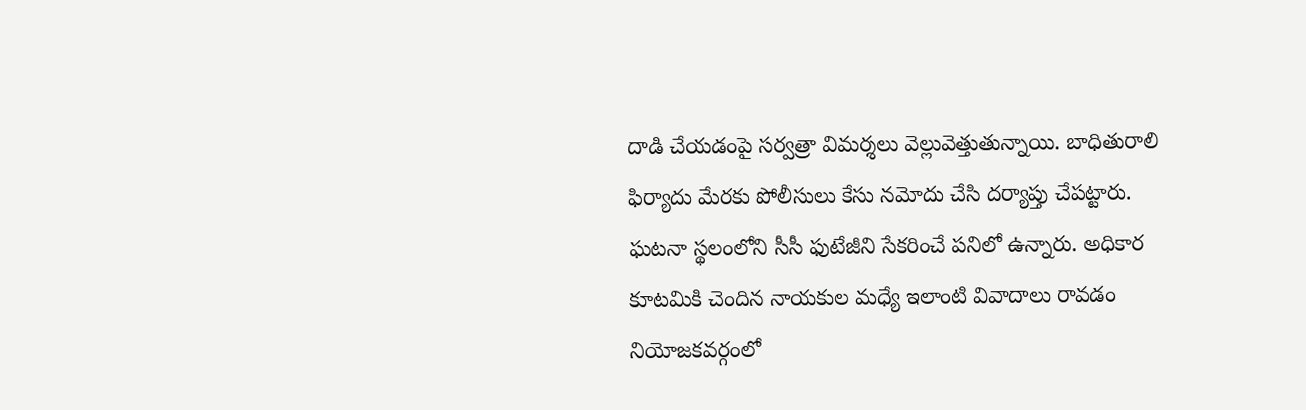దాడి చేయడంపై సర్వత్రా విమర్శలు వెల్లువెత్తుతున్నాయి. బాధితురాలి ఫిర్యాదు మేరకు పోలీసులు కేసు నమోదు చేసి దర్యాప్తు చేపట్టారు. ఘటనా స్థలంలోని సీసీ ఫుటేజీని సేకరించే పనిలో ఉన్నారు. అధికార కూటమికి చెందిన నాయకుల మధ్యే ఇలాంటి వివాదాలు రావడం నియోజకవర్గంలో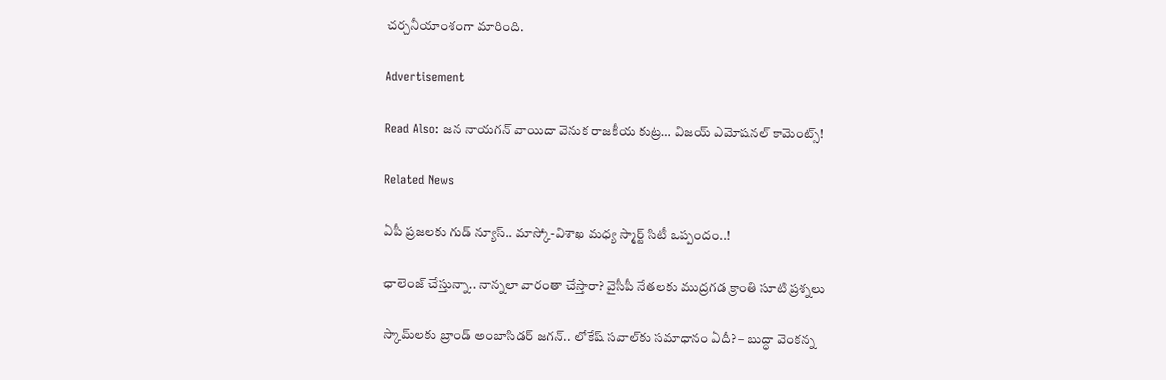చర్చనీయాంశంగా మారింది.

Advertisement

Read Also: జన నాయగన్ వాయిదా వెనుక రాజకీయ కుట్ర… విజయ్ ఎమోషనల్ కామెంట్స్!

Related News

ఏపీ ప్రజలకు గుడ్ న్యూస్.. మాస్కో-విశాఖ మధ్య స్మార్ట్ సిటీ ఒప్పందం..!

ఛాలెంజ్ చేస్తున్నా.. నాన్నలా వారంతా చేస్తారా? వైసీపీ నేతలకు ముద్రగడ క్రాంతి సూటి ప్రశ్నలు

స్కామ్‌లకు బ్రాండ్ అంబాసిడర్ జగన్.. లోకేష్ సవాల్‌కు సమాధానం ఏదీ? – బుద్ధా వెంకన్న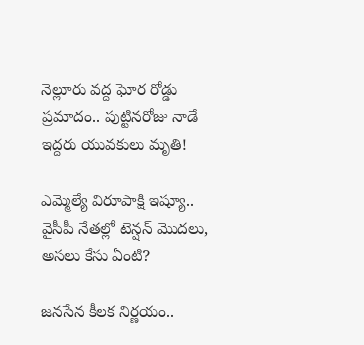నెల్లూరు వద్ద ఘోర రోడ్డు ప్రమాదం.. పుట్టినరోజు నాడే ఇద్దరు యువకులు మృతి!

ఎమ్మెల్యే విరూపాక్షి ఇష్యూ.. వైసీపీ నేతల్లో టెన్షన్ మొదలు, అసలు కేసు ఏంటి?

జనసేన కీలక నిర్ణయం..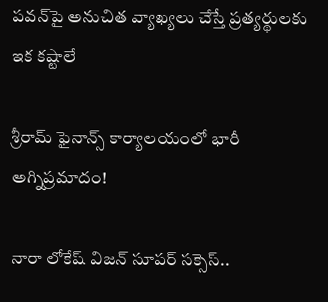పవన్‌పై అనుచిత వ్యాఖ్యలు చేస్తే ప్రత్యర్థులకు ఇక కష్టాలే

శ్రీరామ్ ఫైనాన్స్ కార్యాలయంలో భారీ అగ్నిప్రమాదం!

నారా లోకేష్ విజన్ సూపర్ సక్సెస్..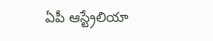ఏపీ ఆస్ట్రేలియా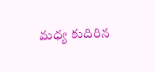మధ్య కుదిరిన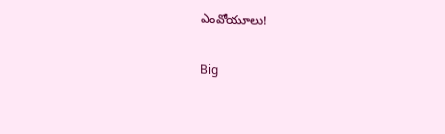ఎంవోయూలు!

Big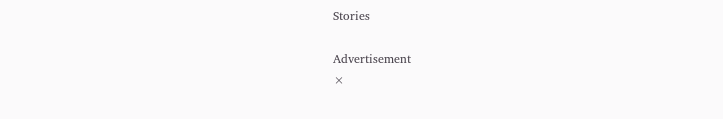Stories

Advertisement
×